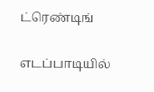ட்ரெண்டிங்

எடப்பாடியில்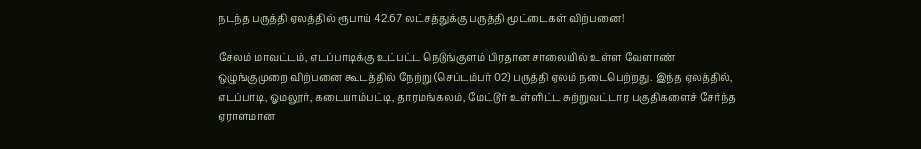நடந்த பருத்தி ஏலத்தில் ரூபாய் 42.67 லட்சத்துக்கு பருத்தி மூட்டைகள் விற்பனை!

சேலம் மாவட்டம், எடப்பாடிக்கு உட்பட்ட நெடுங்குளம் பிரதான சாலையில் உள்ள வேளாண் ஒழுங்குமுறை விற்பனை கூடத்தில் நேற்று (செப்டம்பர் 02) பருத்தி ஏலம் நடைபெற்றது. இந்த ஏலத்தில், எடப்பாடி, ஓமலூர், கடையாம்பட்டி, தாரமங்கலம், மேட்டூர் உள்ளிட்ட சுற்றுவட்டார பகுதிகளைச் சேர்ந்த ஏராளமான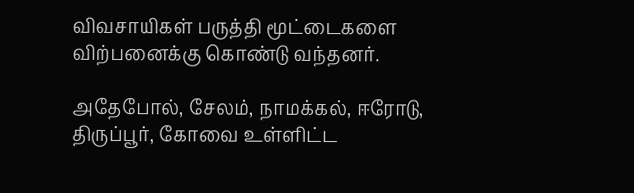விவசாயிகள் பருத்தி மூட்டைகளை விற்பனைக்கு கொண்டு வந்தனர்.

அதேபோல், சேலம், நாமக்கல், ஈரோடு, திருப்பூர், கோவை உள்ளிட்ட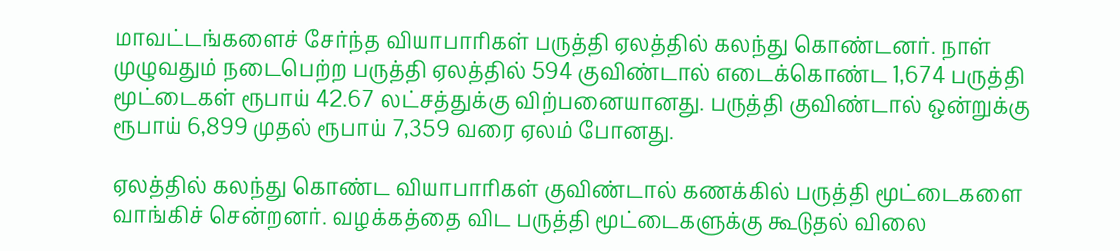மாவட்டங்களைச் சேர்ந்த வியாபாரிகள் பருத்தி ஏலத்தில் கலந்து கொண்டனர். நாள் முழுவதும் நடைபெற்ற பருத்தி ஏலத்தில் 594 குவிண்டால் எடைக்கொண்ட 1,674 பருத்தி மூட்டைகள் ரூபாய் 42.67 லட்சத்துக்கு விற்பனையானது. பருத்தி குவிண்டால் ஒன்றுக்கு ரூபாய் 6,899 முதல் ரூபாய் 7,359 வரை ஏலம் போனது.

ஏலத்தில் கலந்து கொண்ட வியாபாரிகள் குவிண்டால் கணக்கில் பருத்தி மூட்டைகளை வாங்கிச் சென்றனர். வழக்கத்தை விட பருத்தி மூட்டைகளுக்கு கூடுதல் விலை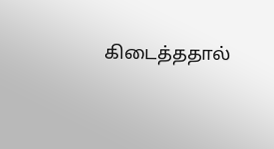கிடைத்ததால்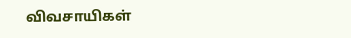விவசாயிகள்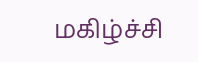மகிழ்ச்சி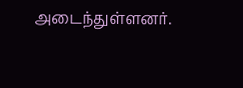அடைந்துள்ளனர்.